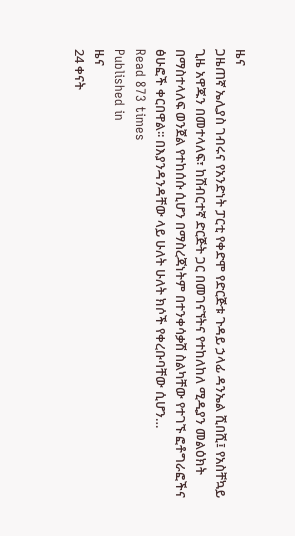ዜና
ጋዜጠኛ ኤሊያስ ገብሩና የአንድነት ፓርቲ የቀድሞ የድርጅቱ ጉዳይ ኃላፊ ዳንኤል ሺበሺ፤ የአስቸኳይ ጊዜ አዋጁን በመተላለፍ፣ ከሽብርተኛ ድርጅት ጋር በመገናኘትና የተከለከለ ሚዲያን መልዕክት በማስተላለፍ ወንጀል የተከሰሱ ሲሆን በማስረጃነትም በተንቀሳቃሽ ስልካቸው የተገኙ ፎቶግራፎችና ፅሁፎች ቀርበዋል፡፡ በእያንዳንዳቸው ላይ ሁለት ሁለት ክሶች የቀረቡባቸው ሲሆን…
Read 873 times
Published in
ዜና
24 ቀናት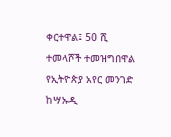ቀርተዋል፤ 50 ሺ ተመላሾች ተመዝግበዋል የኢትዮጵያ አየር መንገድ ከሣኡዲ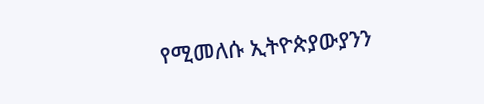የሚመለሱ ኢትዮጵያውያንን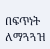በፍጥነት ለማጓጓዝ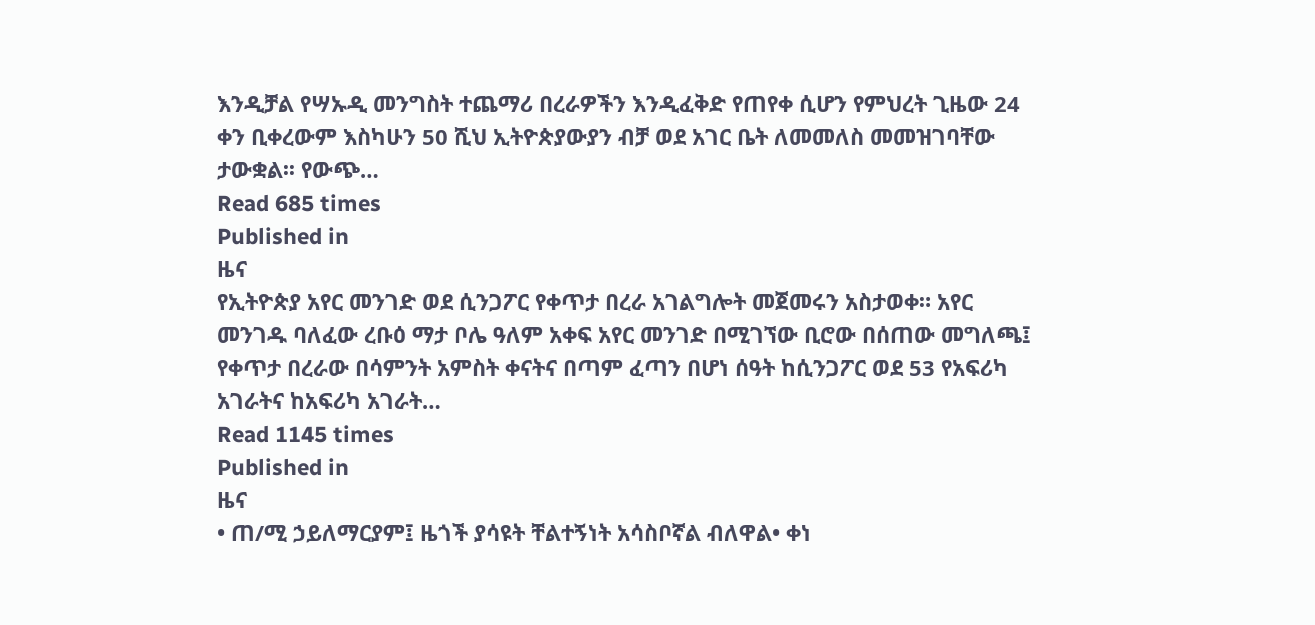እንዲቻል የሣኡዲ መንግስት ተጨማሪ በረራዎችን እንዲፈቅድ የጠየቀ ሲሆን የምህረት ጊዜው 24 ቀን ቢቀረውም እስካሁን 50 ሺህ ኢትዮጵያውያን ብቻ ወደ አገር ቤት ለመመለስ መመዝገባቸው ታውቋል፡፡ የውጭ…
Read 685 times
Published in
ዜና
የኢትዮጵያ አየር መንገድ ወደ ሲንጋፖር የቀጥታ በረራ አገልግሎት መጀመሩን አስታወቀ። አየር መንገዱ ባለፈው ረቡዕ ማታ ቦሌ ዓለም አቀፍ አየር መንገድ በሚገኘው ቢሮው በሰጠው መግለጫ፤ የቀጥታ በረራው በሳምንት አምስት ቀናትና በጣም ፈጣን በሆነ ሰዓት ከሲንጋፖር ወደ 53 የአፍሪካ አገራትና ከአፍሪካ አገራት…
Read 1145 times
Published in
ዜና
• ጠ/ሚ ኃይለማርያም፤ ዜጎች ያሳዩት ቸልተኝነት አሳስቦኛል ብለዋል• ቀነ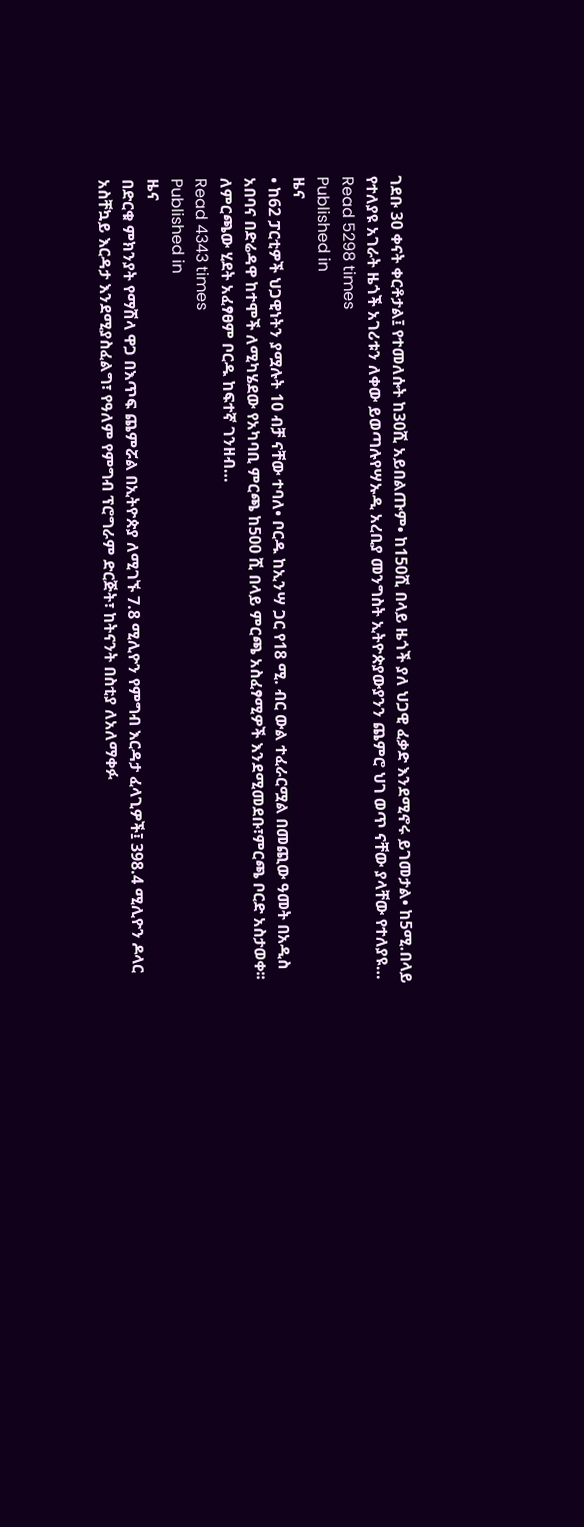ገደቡ 30 ቀናት ቀርቶታል፤ የተመለሱት ከ30ሺ አይበልጡም• ከ150ሺ በላይ ዜጎች ያለ ህጋዊ ፈቃድ እንደሚኖሩ ይገመታል• ከ5ሚ.በላይ የተለያዩ አገራት ዜጎች አገሪቱን ለቀው ይወጣሉየሣኡዲ አረቢያ መንግስት ኢትዮጵያውያንን ጨምሮ ህገ ወጥ ናቸው ያላቸው የተለያዩ…
Read 5298 times
Published in
ዜና
• ከ62 ፓርቲዎች ህጋዊነትን ያሟሉት 10 ብቻ ናቸው ተባለ• ቦርዱ ከኢንሣ ጋር የ18 ሚ. ብር ውል ተፈራርሟል በመጪው ዓመት በአዲስ አበባና በድሬዳዋ ከተሞች ለሚካሄደው የአካባቢ ምርጫ ከ500 ሺ በላይ ምርጫ አስፈፃሚዎች እንደሚመደቡ፣ምርጫ ቦርድ አስታወቀ፡፡ ለምርጫው ሂደት አፈፃፀም ቦርዱ ከፍተኛ ገንዘብ…
Read 4343 times
Published in
ዜና
በድርቁ ምክንያት የማሽላ ዋጋ በእጥፍ ጨምሯል በኢትዮጵያ ለሚገኙ 7.8 ሚሊዮን የምግብ እርዳታ ፈላጊዎች፤ 398.4 ሚሊዮን ዶላር አስቸኳይ እርዳታ እንደሚያስፈልግ፣ የዓለም የምግብ ፕሮግራም ድርጅት፣ ከትናንት በስቲያ ለአለማቀፉ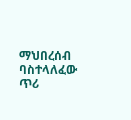ማህበረሰብ ባስተላለፈው ጥሪ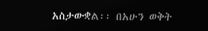አስታውቋል፡፡ በአሁን ወቅት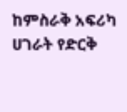ከምስራቅ አፍሪካ ሀገራት የድርቅ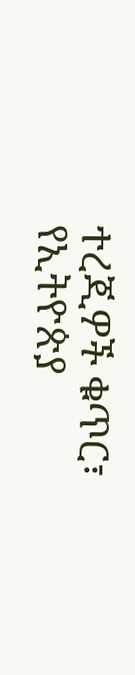ተረጂዎች ቁጥር፣ የኢትዮጵያ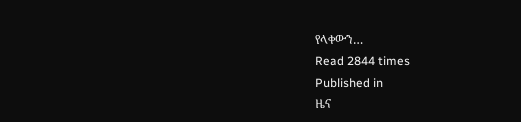የላቀውን…
Read 2844 times
Published in
ዜና